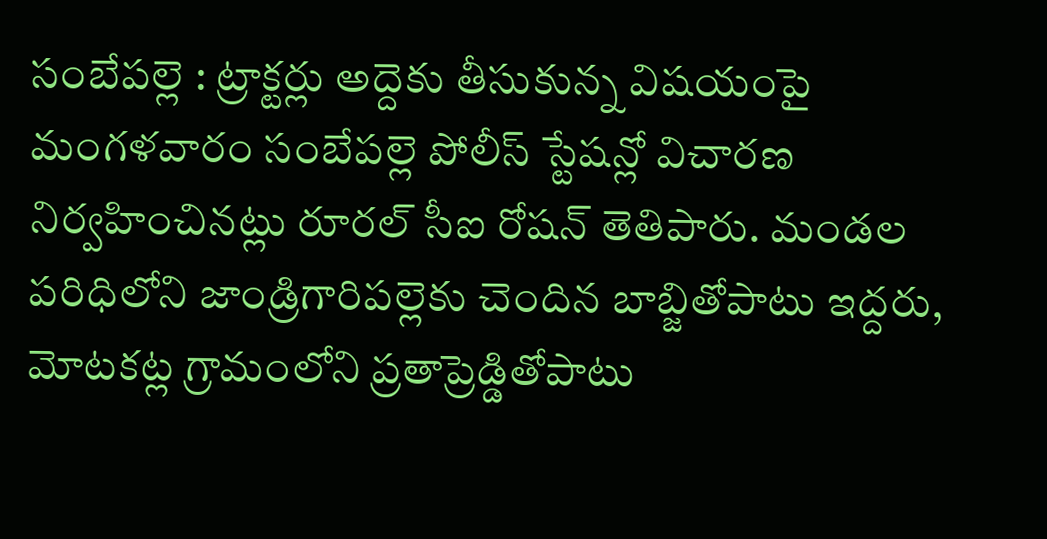సంబేపల్లె : ట్రాక్టర్లు అద్దెకు తీసుకున్న విషయంపై మంగళవారం సంబేపల్లె పోలీస్ స్టేషన్లో విచారణ నిర్వహించినట్లు రూరల్ సీఐ రోషన్ తెతిపారు. మండల పరిధిలోని జాండ్రిగారిపల్లెకు చెందిన బాబ్జితోపాటు ఇద్దరు, మోటకట్ల గ్రామంలోని ప్రతాప్రెడ్డితోపాటు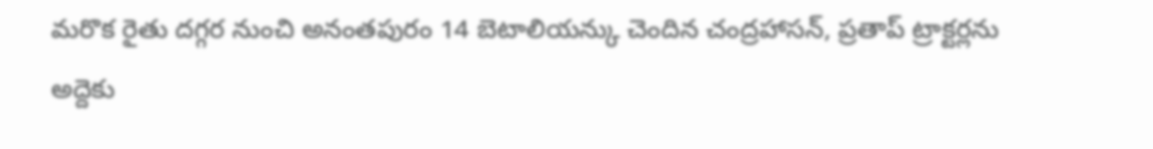మరొక రైతు దగ్గర నుంచి అనంతపురం 14 బెటాలియన్కు చెందిన చంద్రహాసన్, ప్రతాప్ ట్రాక్టర్లను అద్దెకు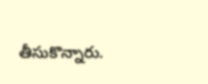తీసుకొన్నారు.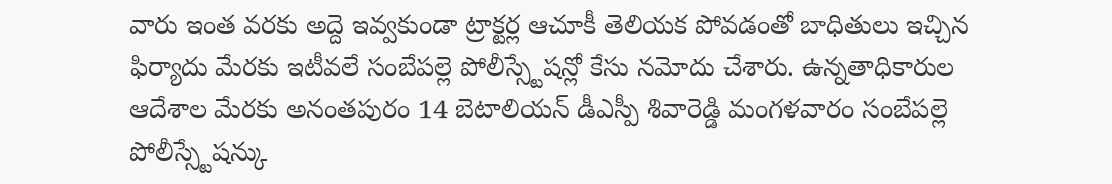వారు ఇంత వరకు అద్దె ఇవ్వకుండా ట్రాక్టర్ల ఆచూకీ తెలియక పోవడంతో బాధితులు ఇచ్చిన ఫిర్యాదు మేరకు ఇటీవలే సంబేపల్లె పోలీస్స్టేషన్లో కేసు నమోదు చేశారు. ఉన్నతాధికారుల ఆదేశాల మేరకు అనంతపురం 14 బెటాలియన్ డీఎస్పీ శివారెడ్డి మంగళవారం సంబేపల్లె పోలీస్స్టేషన్కు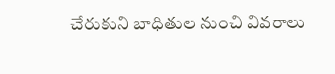చేరుకుని బాధితుల నుంచి వివరాలు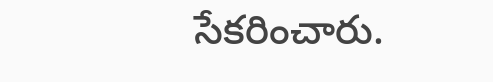సేకరించారు.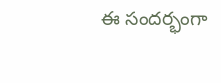ఈ సందర్భంగా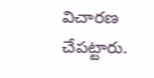విచారణ చేపట్టారు.